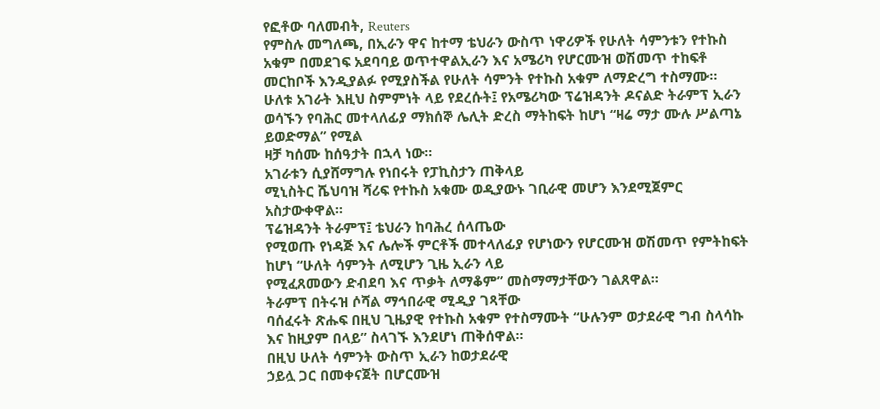የፎቶው ባለመብት, Reuters
የምስሉ መግለጫ, በኢራን ዋና ከተማ ቴህራን ውስጥ ነዋሪዎች የሁለት ሳምንቱን የተኩስ አቁም በመደገፍ አደባባይ ወጥተዋልኢራን እና አሜሪካ የሆርሙዝ ወሽመጥ ተከፍቶ
መርከቦች እንዲያልፉ የሚያስችል የሁለት ሳምንት የተኩስ አቁም ለማድረግ ተስማሙ።
ሁለቱ አገራት እዚህ ስምምነት ላይ የደረሱት፤ የአሜሪካው ፕሬዝዳንት ዶናልድ ትራምፕ ኢራን ወሳኙን የባሕር መተላለፊያ ማክሰኞ ሌሊት ድረስ ማትከፍት ከሆነ “ዛሬ ማታ ሙሉ ሥልጣኔ ይወድማል” የሚል
ዛቻ ካሰሙ ከሰዓታት በኋላ ነው።
አገራቱን ሲያሸማግሉ የነበሩት የፓኪስታን ጠቅላይ
ሚኒስትር ሼህባዝ ሻሪፍ የተኩስ አቁሙ ወዲያውኑ ገቢራዊ መሆን እንደሚጀምር አስታውቀዋል።
ፕሬዝዳንት ትራምፕ፤ ቴህራን ከባሕረ ሰላጤው
የሚወጡ የነዳጅ እና ሌሎች ምርቶች መተላለፊያ የሆነውን የሆርሙዝ ወሽመጥ የምትከፍት ከሆነ “ሁለት ሳምንት ለሚሆን ጊዜ ኢራን ላይ
የሚፈጸመውን ድብደባ እና ጥቃት ለማቆም” መስማማታቸውን ገልጸዋል።
ትራምፕ በትሩዝ ሶሻል ማኅበራዊ ሚዲያ ገጻቸው
ባሰፈሩት ጽሑፍ በዚህ ጊዜያዊ የተኩስ አቁም የተስማሙት “ሁሉንም ወታደራዊ ግብ ስላሳኩ እና ከዚያም በላይ” ስላገኙ እንደሆነ ጠቅሰዋል።
በዚህ ሁለት ሳምንት ውስጥ ኢራን ከወታደራዊ
ኃይሏ ጋር በመቀናጀት በሆርሙዝ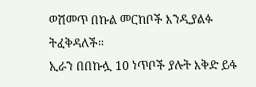ወሽመጥ በኩል መርከቦች እንዲያልፉ ትፈቅዳለች።
ኢራን በበኩሏ 10 ነጥቦች ያሉት እቅድ ይፋ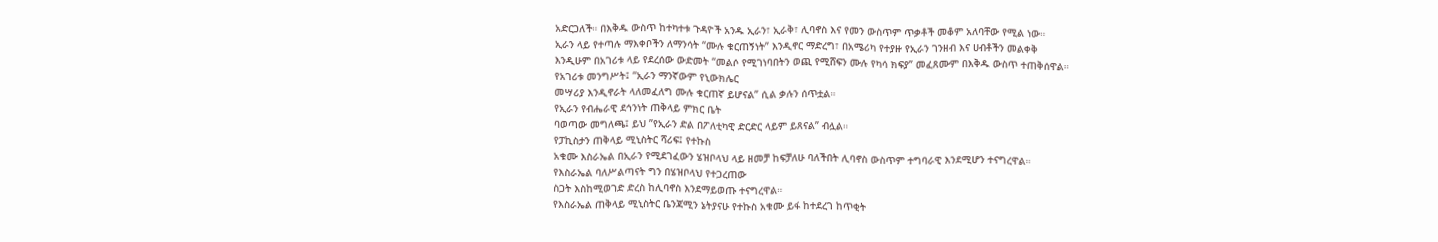አድርጋለች። በእቅዱ ውስጥ ከተካተቱ ጉዳዮች አንዱ ኢራን፣ ኢራቅ፣ ሊባኖስ እና የመን ውስጥም ጥቃቶች መቆም አለባቸው የሚል ነው።
ኢራን ላይ የተጣሉ ማእቀቦችን ለማንሳት “ሙሉ ቁርጠኝነት” እንዲኖር ማድረግ፣ በአሜሪካ የተያዙ የኢራን ገንዘብ እና ሀብቶችን መልቀቅ
እንዲሁም በአገሪቱ ላይ የደረሰው ውድመት “መልሶ የሚገነባበትን ወጪ የሚሸፍን ሙሉ የካሳ ክፍያ” መፈጸሙም በእቅዱ ውስጥ ተጠቅሰዋል።
የአገሪቱ መንግሥት፤ “ኢራን ማንኛውም የኒውክሌር
መሣሪያ እንዲኖራት ላለመፈለግ ሙሉ ቁርጠኛ ይሆናል” ሲል ቃሉን ሰጥቷል።
የኢራን የብሔራዊ ደኅንነት ጠቅላይ ምክር ቤት
ባወጣው መግለጫ፤ ይህ ”የኢራን ድል በፖለቲካዊ ድርድር ላይም ይጸናል” ብሏል።
የፓኪስታን ጠቅላይ ሚኒስትር ሻሪፍ፤ የተኩስ
አቁሙ እስራኤል በኢራን የሚደገፈውን ሄዝቦላህ ላይ ዘመቻ ከፍቻለሁ ባለችበት ሊባኖስ ውስጥም ተግባራዊ እንደሚሆን ተናግረዋል።
የእስራኤል ባለሥልጣናት ግን በሄዝቦላህ የተጋረጠው
ስጋት እስከሚወገድ ድረስ ከሊባኖስ እንደማይወጡ ተናግረዋል።
የእስራኤል ጠቅላይ ሚኒስትር ቤንጃሚን ኔትያናሁ የተኩስ አቁሙ ይፋ ከተደረገ ከጥቂት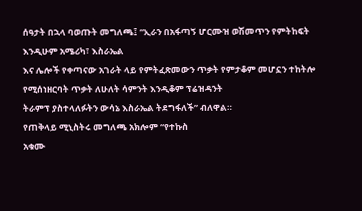ሰዓታት በኋላ ባወጡት መግለጫ፤ “ኢራን በአፋጣኝ ሆርሙዝ ወሽመጥን የምትከፍት እንዲሁም አሜሪካ፣ እስራኤል
እና ሌሎች የቀጣናው አገራት ላይ የምትፈጽመውን ጥቃት የምታቆም መሆኗን ተከትሎ የሚሰነዘርባት ጥቃት ለሁለት ሳምንት እንዲቆም ፕሬዝዳንት
ትራምፕ ያስተላለፉትን ውሳኔ እስራኤል ትደግፋለች” ብለዋል።
የጠቅላይ ሚኒስትሩ መግለጫ አክሎም “የተኩስ
አቁሙ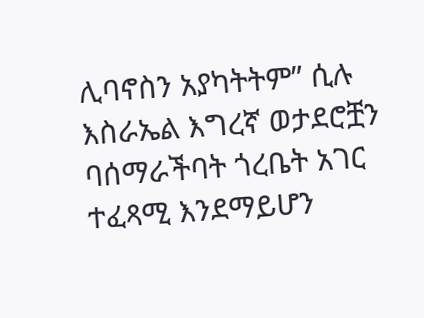ሊባኖስን አያካትትም” ሲሉ እስራኤል እግረኛ ወታደሮቿን ባሰማራችባት ጎረቤት አገር ተፈጻሚ እንደማይሆን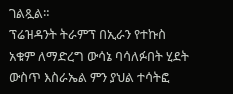ገልጿል።
ፕሬዝዳንት ትራምፕ በኢራን የተኩስ አቁም ለማድረግ ውሳኔ ባሳለፉበት ሂደት ውስጥ እስራኤል ምን ያህል ተሳትፎ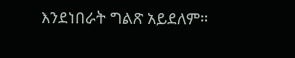እንደነበራት ግልጽ አይደለም።